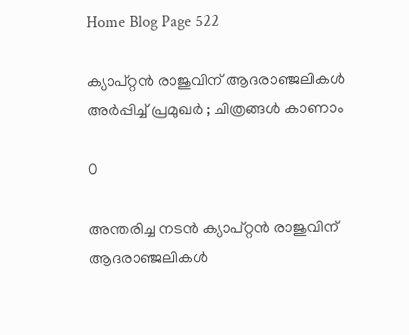Home Blog Page 522

ക്യാപ്റ്റൻ രാജുവിന് ആദരാഞ്ജലികൾ അർപ്പിച്ച് പ്രമുഖർ ; ചിത്രങ്ങൾ കാണാം

0

അന്തരിച്ച നടൻ ക്യാപ്റ്റൻ രാജുവിന് ആദരാഞ്ജലികൾ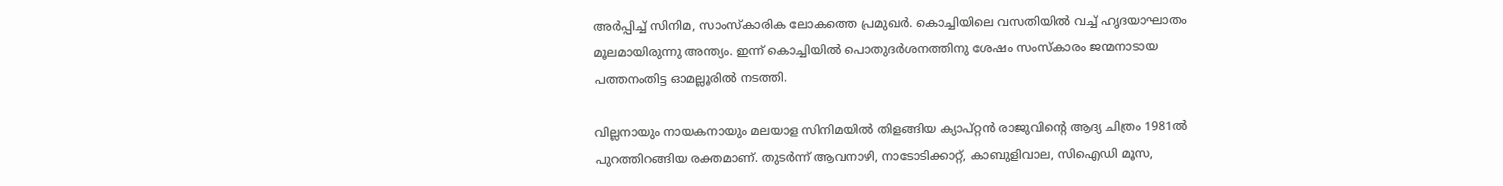അർപ്പിച്ച് സിനിമ, സാംസ്‌കാരിക ലോകത്തെ പ്രമുഖർ. കൊച്ചിയിലെ വസതിയിൽ വച്ച് ഹൃദയാഘാതം മൂലമായിരുന്നു അന്ത്യം. ഇന്ന് കൊച്ചിയിൽ പൊതുദർശനത്തിനു ശേഷം സംസ്കാരം ജന്മനാടായ പത്തനംതിട്ട ഓമല്ലൂരിൽ നടത്തി.

വില്ലനായും നായകനായും മലയാള സിനിമയിൽ തിളങ്ങിയ ക്യാപ്റ്റൻ രാജുവിന്റെ ആദ്യ ചിത്രം 1981ല്‍ പുറത്തിറങ്ങിയ രക്തമാണ്. തുടർന്ന് ആവനാഴി, നാടോടിക്കാറ്റ്, കാബുളിവാല, സിഐഡി മൂസ,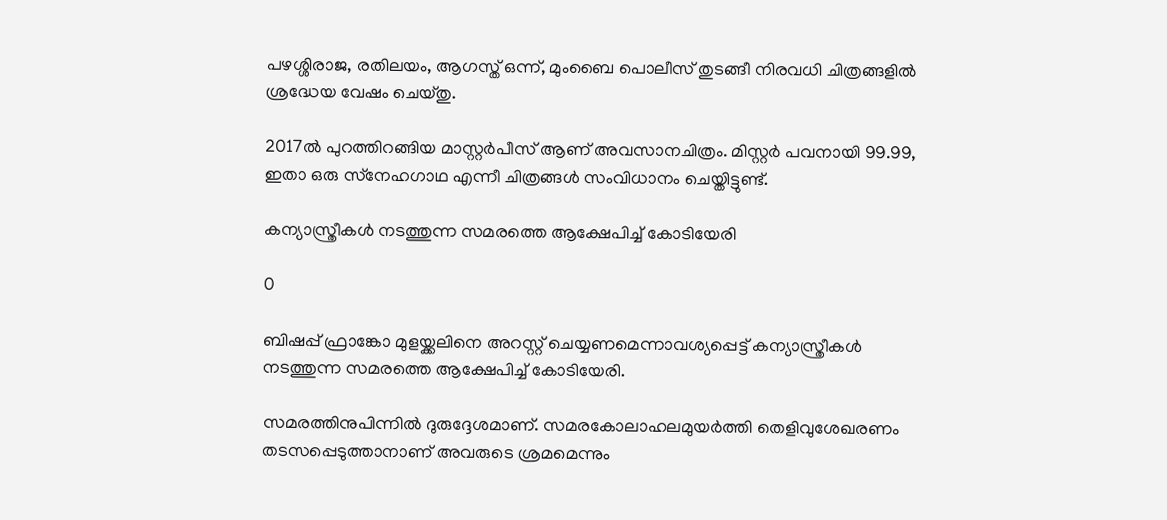പഴശ്ശിരാജ, രതിലയം, ആഗസ്ത് ഒന്ന്, മുംബൈ പൊലീസ് തുടങ്ങീ നിരവധി ചിത്രങ്ങളില്‍ ശ്രദ്ധേയ വേഷം ചെയ്തു.

2017ല്‍ പുറത്തിറങ്ങിയ മാസ്റ്റര്‍പീസ് ആണ് അവസാനചിത്രം. മിസ്റ്റര്‍ പവനായി 99.99,  ഇതാ ഒരു സ്‌നേഹഗാഥ എന്നീ ചിത്രങ്ങള്‍ സംവിധാനം ചെയ്തിട്ടുണ്ട്.

കന്യാസ്ത്രീകൾ നടത്തുന്ന സമരത്തെ ആക്ഷേപിച്ച് കോടിയേരി

0

ബിഷപ്പ് ഫ്രാങ്കോ മുളയ്ക്കലിനെ അറസ്റ്റ് ചെയ്യണമെന്നാവശ്യപ്പെട്ട് കന്യാസ്ത്രീകൾ നടത്തുന്ന സമരത്തെ ആക്ഷേപിച്ച് കോടിയേരി.

സമരത്തിനുപിന്നില്‍ ദുരുദ്ദേശമാണ്. സമരകോലാഹലമുയര്‍ത്തി തെളിവുശേഖരണം തടസപ്പെടുത്താനാണ് അവരുടെ ശ്രമമെന്നും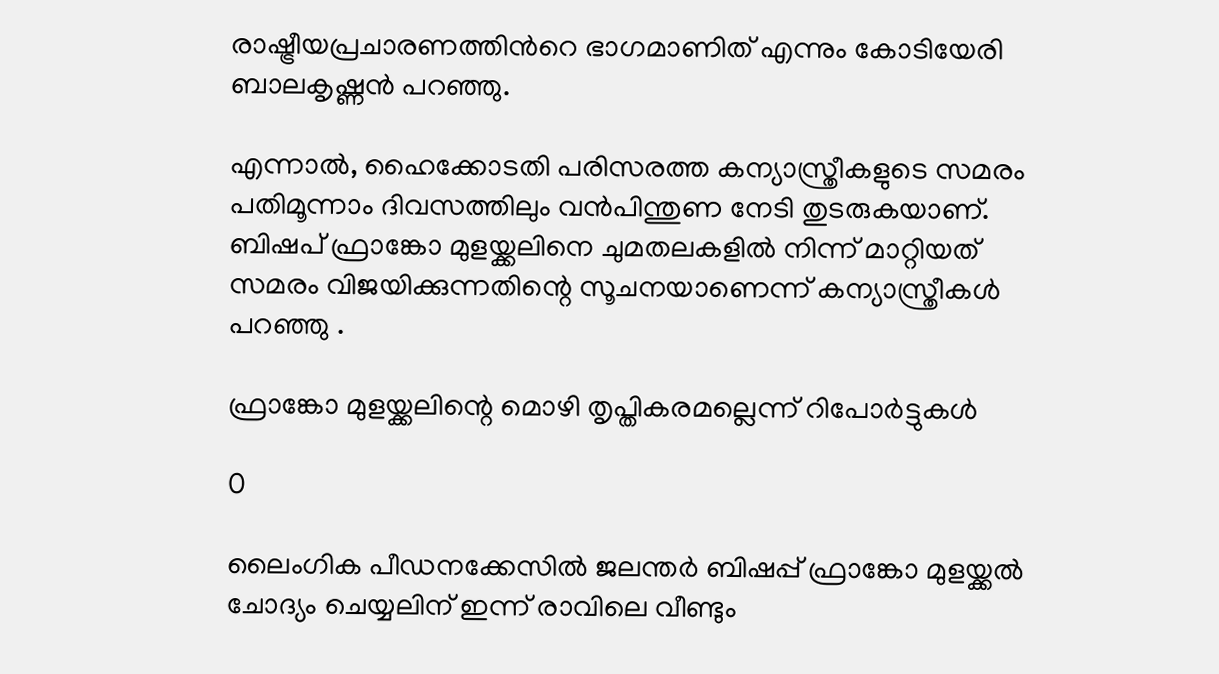രാഷ്ട്രീയപ്രചാരണത്തിന്‍റെ ഭാഗമാണിത് എന്നും കോടിയേരി ബാലകൃഷ്ണൻ പറഞ്ഞു.

എന്നാൽ, ഹൈക്കോടതി പരിസരത്ത കന്യാസ്ത്രീകളുടെ സമരം പതിമൂന്നാം ദിവസത്തിലും വന്‍പിന്തുണ നേടി തുടരുകയാണ്. ബിഷപ് ഫ്രാങ്കോ മുളയ്ക്കലിനെ ചുമതലകളില്‍ നിന്ന് മാറ്റിയത് സമരം വിജയിക്കുന്നതിന്റെ സൂചനയാണെന്ന് കന്യാസ്ത്രീകൾ പറഞ്ഞു .

ഫ്രാങ്കോ മുളയ്ക്കലിന്റെ മൊഴി തൃപ്തികരമല്ലെന്ന് റിപോർട്ടുകൾ

0

ലൈംഗിക പീഡനക്കേസില്‍ ജലന്തര്‍ ബിഷപ്പ് ഫ്രാങ്കോ മുളയ്ക്കല്‍ ചോദ്യം ചെയ്യലിന് ഇന്ന് രാവിലെ വീണ്ടും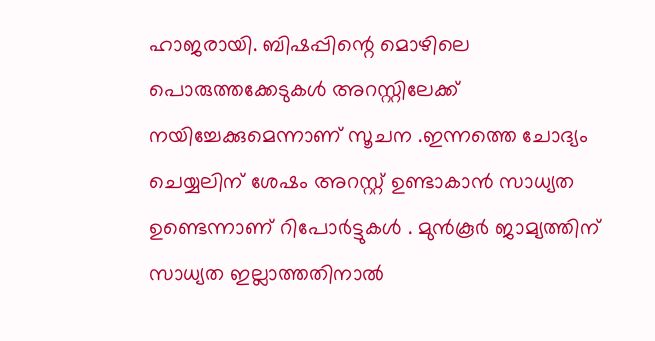ഹാജരായി. ബിഷപ്പിന്റെ മൊഴിലെ  പൊരുത്തക്കേടുകൾ അറസ്റ്റിലേക്ക് നയിച്ചേക്കുമെന്നാണ് സൂചന .ഇന്നത്തെ ചോദ്യം ചെയ്യലിന് ശേഷം അറസ്റ്റ് ഉണ്ടാകാൻ സാധ്യത ഉണ്ടെന്നാണ് റിപോർട്ടുകൾ . മുന്‍കൂര്‍ ജാമ്യത്തിന് സാധ്യത ഇല്ലാത്തതിനാൽ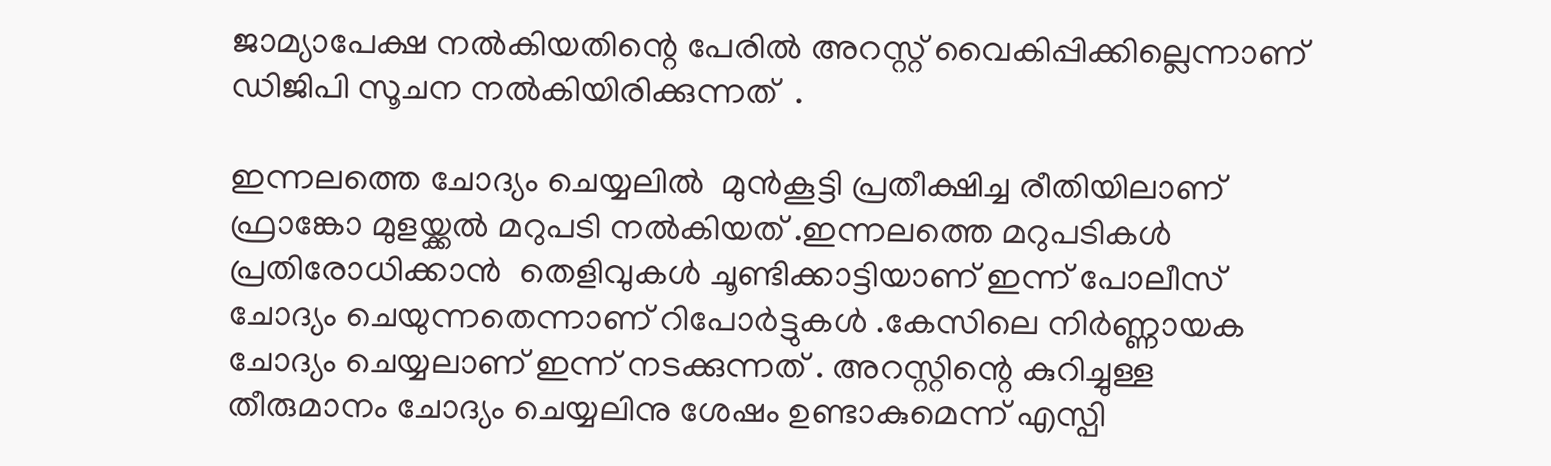ജാമ്യാപേക്ഷ നൽകിയതിന്റെ പേരില്‍ അറസ്റ്റ് വൈകിപ്പിക്കില്ലെന്നാണ് ഡിജിപി സൂചന നൽകിയിരിക്കുന്നത്  .

ഇന്നലത്തെ ചോദ്യം ചെയ്യലിൽ  മുന്‍കൂട്ടി പ്രതീക്ഷിച്ച രീതിയിലാണ്  ഫ്രാങ്കോ മുളയ്ക്കല്‍ മറുപടി നൽകിയത് .ഇന്നലത്തെ മറുപടികള്‍ പ്രതിരോധിക്കാൻ  തെളിവുകള്‍ ചൂണ്ടിക്കാട്ടിയാണ് ഇന്ന് പോലീസ് ചോദ്യം ചെയുന്നതെന്നാണ് റിപോർട്ടുകൾ .കേസിലെ നിര്‍ണ്ണായക ചോദ്യം ചെയ്യലാണ് ഇന്ന് നടക്കുന്നത് . അറസ്റ്റിന്റെ കുറിച്ചുള്ള തീരുമാനം ചോദ്യം ചെയ്യലിനു ശേഷം ഉണ്ടാകുമെന്ന് എസ്പി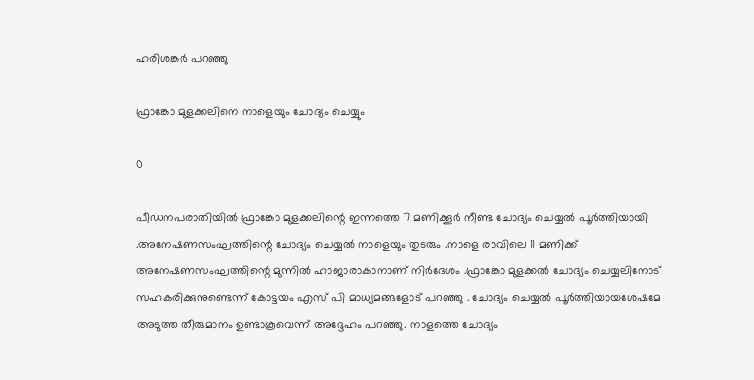ഹരിശങ്കര്‍ പറഞ്ഞു

ഫ്രാങ്കോ മുളക്കലിനെ നാളെയും ചോദ്യം ചെയ്യും

0

പീഡനപരാതിയിൽ ഫ്രാങ്കോ മുളക്കലിന്റെ ഇന്നത്തെ 7 മണിക്കൂർ നീണ്ട ചോദ്യം ചെയ്യൽ പൂർത്തിയായി .അനേഷണസംഘത്തിന്റെ ചോദ്യം ചെയ്യൽ നാളെയും തുടരും .നാളെ രാവിലെ 11 മണിക്ക് അനേഷണസംഘത്തിന്റെ മുന്നിൽ ഹാജാരാകാനാണ് നിർദേശം .ഫ്രാങ്കോ മുളക്കൽ ചോദ്യം ചെയ്യലിനോട് സഹകരിക്കുനുണ്ടെന്ന് കോട്ടയം എസ് പി മാധ്യമങ്ങളോട് പറഞ്ഞു . ചോദ്യം ചെയ്യല്‍ പൂര്‍ത്തിയായശേഷമേ അടുത്ത തീരുമാനം ഉണ്ടാകൂവെന്ന് അദ്ദേഹം പറഞ്ഞു. നാളത്തെ ചോദ്യം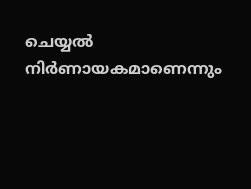ചെയ്യൽ നിർണായകമാണെന്നും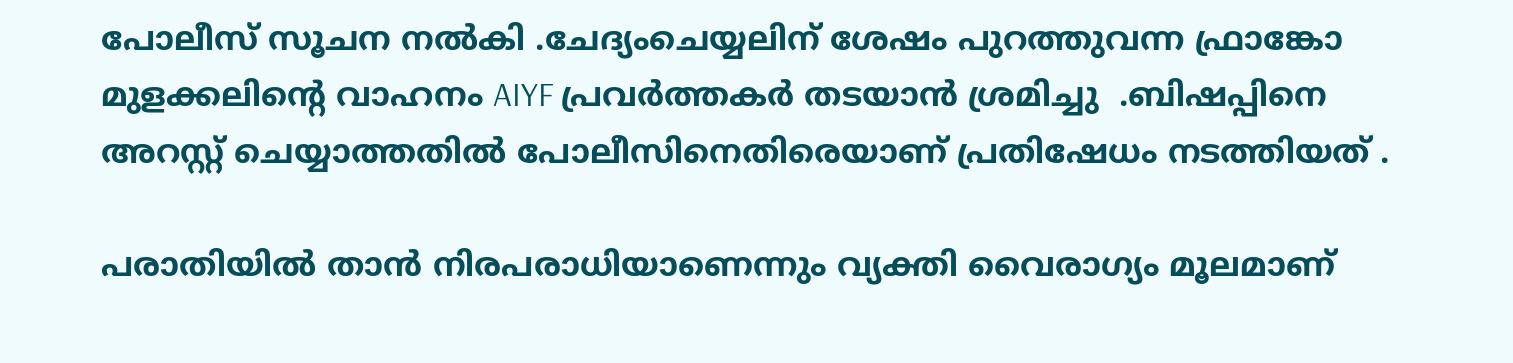പോലീസ് സൂചന നൽകി .ചേദ്യംചെയ്യലിന് ശേഷം പുറത്തുവന്ന ഫ്രാങ്കോ മുളക്കലിന്റെ വാഹനം AIYF പ്രവർത്തകർ തടയാൻ ശ്രമിച്ചു  .ബിഷപ്പിനെ അറസ്റ്റ് ചെയ്യാത്തതില്‍ പോലീസിനെതിരെയാണ് പ്രതിഷേധം നടത്തിയത് .

പരാതിയിൽ താൻ നിരപരാധിയാണെന്നും വ്യക്തി വൈരാഗ്യം മൂലമാണ്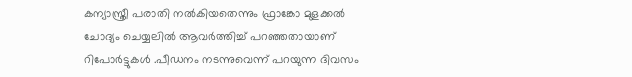കന്യാസ്ത്രീ പരാതി നല്‍കിയതെന്നും ഫ്രാങ്കോ മുളക്കൽ ചോദ്യം ചെയ്യലിൽ ആവർത്തിച്ച് പറഞ്ഞതായാണ് റിപോർട്ടുകൾ .പീഡനം നടന്നുവെന്ന് പറയുന്ന ദിവസം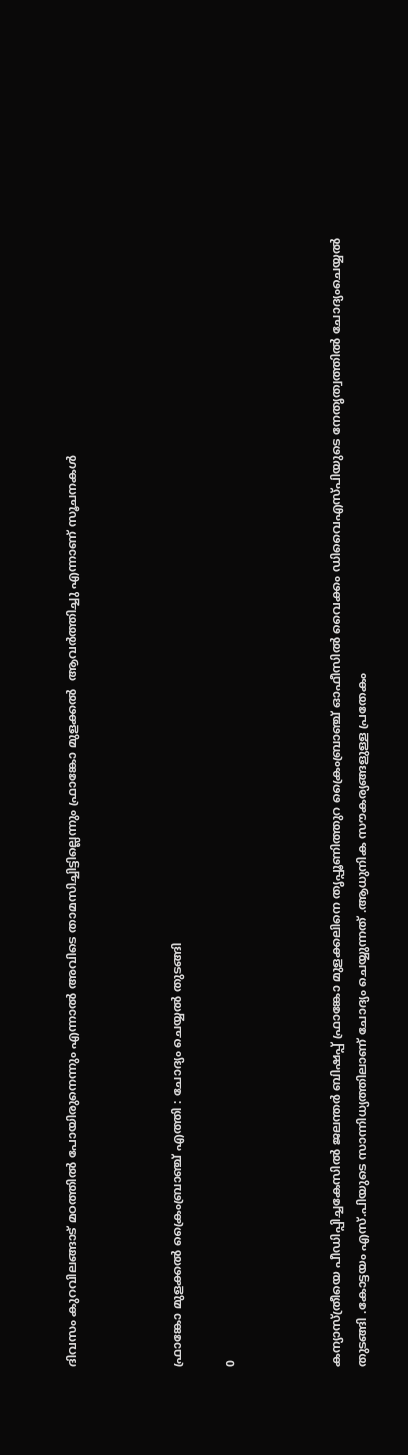ദിവസം കുറവിലങ്ങാട് മഠത്തില്‍ പോയിരുനെന്നും എന്നാൽ അവിടെ താമസിച്ചിട്ടില്ലെന്നും ഫ്രാങ്കോ മുളക്കൽ  ആവര്‍ത്തിച്ചു എന്നാണ് സൂചനകൾ



ഫ്രാങ്കോ മുളക്കൽ ക്രൈംബ്രാഞ്ച് എത്തി : ചോദ്യം ചെയ്യൽ തുടങ്ങി

0



കന്യാസ്ത്രീയെ പീഡിപ്പിച്ചകേസില്‍ ജലന്തര്‍ ബിഷപ്പ് ഫ്രാങ്കോ മുളക്കലിനെ തൃപ്പൂണിത്തുറ ക്രൈംബ്രാഞ്ച് ഓഫീസിൽ വൈക്കം ഡിവൈഎസ്പിയുടെ നേതൃത്വത്തിൽ ചോദ്യംചെയ്യൽ തുടങ്ങി .കോട്ടയം എസ്.പിയുടെ സാന്നിധ്യത്തിലാണ് ചോദ്യം ചെയ്യുന്നത് .ആധുനിക സൗകര്യങ്ങളുള്ള പ്രതേകം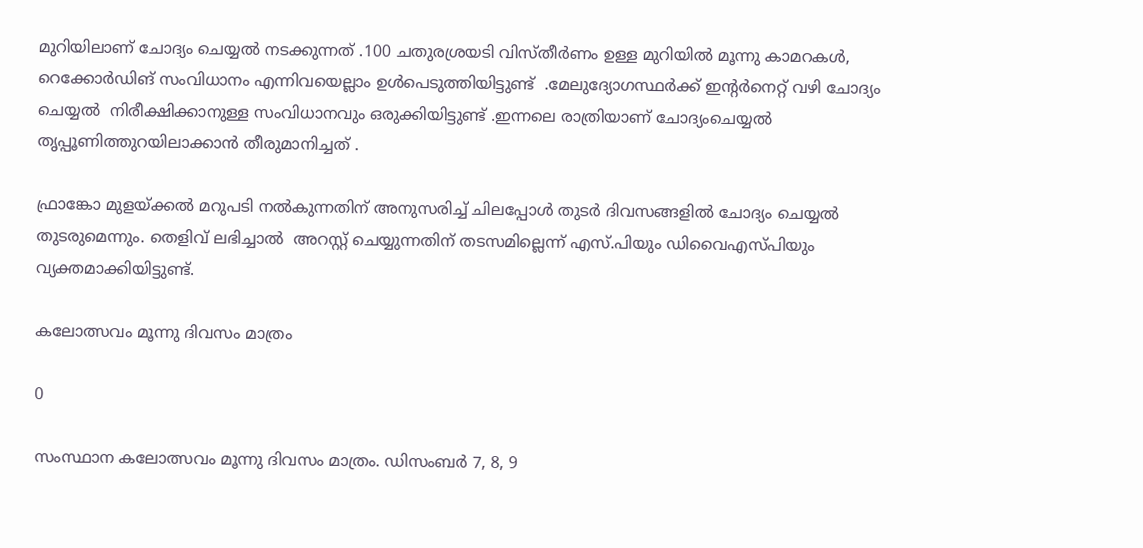മുറിയിലാണ് ചോദ്യം ചെയ്യൽ നടക്കുന്നത് .100 ചതുരശ്രയടി വിസ്തീർണം ഉള്ള മുറിയിൽ മൂന്നു കാമറകള്‍, റെക്കോര്‍ഡിങ് സംവിധാനം എന്നിവയെല്ലാം ഉൾപെടുത്തിയിട്ടുണ്ട്  .മേലുദ്യോഗസ്ഥര്‍ക്ക് ഇന്റർനെറ്റ് വഴി ചോദ്യം ചെയ്യൽ  നിരീക്ഷിക്കാനുള്ള സംവിധാനവും ഒരുക്കിയിട്ടുണ്ട് .ഇന്നലെ രാത്രിയാണ് ചോദ്യംചെയ്യല്‍ തൃപ്പൂണിത്തുറയിലാക്കാന്‍ തീരുമാനിച്ചത് .

ഫ്രാങ്കോ മുളയ്ക്കൽ മറുപടി നൽകുന്നതിന് അനുസരിച്ച് ചിലപ്പോൾ തുടർ ദിവസങ്ങളിൽ ചോദ്യം ചെയ്യൽ തുടരുമെന്നും. തെളിവ് ലഭിച്ചാൽ  അറസ്റ്റ് ചെയ്യുന്നതിന് ത‌ടസമില്ലെന്ന് എസ്.പിയും ഡിവൈഎസ്പിയും വ്യക്തമാക്കിയിട്ടുണ്ട്.

കലോത്സവം മൂന്നു ദിവസം മാത്രം

0

സംസ്ഥാന കലോത്സവം മൂന്നു ദിവസം മാത്രം. ഡിസംബർ 7, 8, 9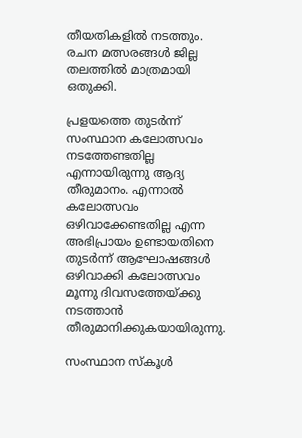തീയതികളിൽ നടത്തും. രചന മത്സരങ്ങൾ ജില്ല തലത്തിൽ മാത്രമായി ഒതുക്കി.

പ്രളയത്തെ തുടർന്ന് സംസ്ഥാന കലോത്സവം നടത്തേണ്ടതില്ല എന്നായിരുന്നു ആദ്യ തീരുമാനം. എന്നാൽ കലോത്സവം ഒഴിവാക്കേണ്ടതില്ല എന്ന അഭിപ്രായം ഉണ്ടായതിനെ തുടർന്ന് ആഘോഷങ്ങൾ ഒഴിവാക്കി കലോത്സവം മൂന്നു ദിവസത്തേയ്ക്കു നടത്താൻ തീരുമാനിക്കുകയായിരുന്നു.

സംസ്ഥാന സ്കൂൾ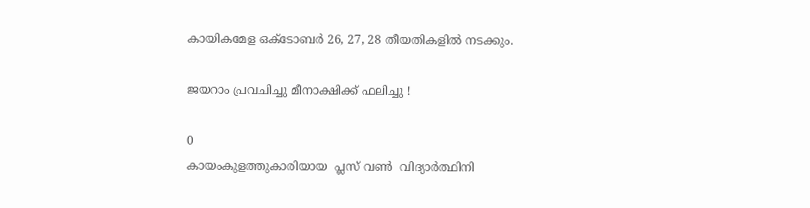കായികമേള ഒക്ടോബർ 26, 27, 28 തീയതികളിൽ നടക്കും.

ജയറാം പ്രവചിച്ചു മീനാക്ഷിക്ക് ഫലിച്ചു !

0
കായംകുളത്തുകാരിയായ  പ്ലസ് വൺ  വിദ്യാർത്ഥിനി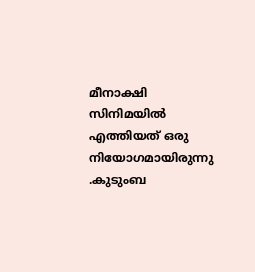മീനാക്ഷി സിനിമയിൽ എത്തിയത് ഒരു നിയോഗമായിരുന്നു .കുടുംബ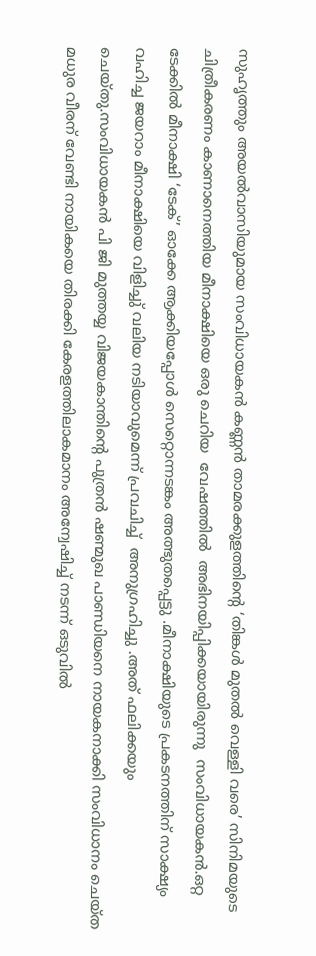സുഹൃത്തും അയൽവാസിയുമായ സംവിധായകൻ കണ്ണൻ താമരക്കുളത്തിന്റെ ‘തിങ്കൾ മുതൽ വെള്ളി വരെ’ സിനിമയുടെ ചിത്രീകരണം കാണാനെത്തിയ മീനാക്ഷിയെ ഒരു ചെറിയ  വേഷത്തിൽ  അഭിനയിപ്പിക്കയായിരുന്നു  സംവിധായകൻ.ഒറ്റ ടേക്കിൽ മീനാക്ഷി ‘ടേക്’ ഓക്കേ ആക്കിയപ്പോൾ സെറ്റൊന്നടങ്കം അത്ഭുതപ്പെട്ടു .മീനാക്ഷിയുടെ പ്രകടനത്തിന് സാക്ഷ്യം വഹിച്ച ജയറാം മീനാക്ഷിയെ വിളിച്ചു് വലിയ നടിയാവുമെന്ന് പ്രവചിച്ച്  അനുഗ്രഹിച്ചു .അത് ഫലിക്കയും ചെയ്തു.സംവിധായകൻ പി ജി മുത്തയ്യ വിജയകാന്തിന്റെ പുത്രൻ ഷണ്മുഖ പാണ്ഡിയനെ നായകനാക്കി സംവിധാനം ചെയ്ത മധുര വീരന് വേണ്ടി നായികയെ തിരക്കി കേരളത്തിലാകമാനം അന്വേഷിച്ച് നടന്ന് ഒടുവിൽ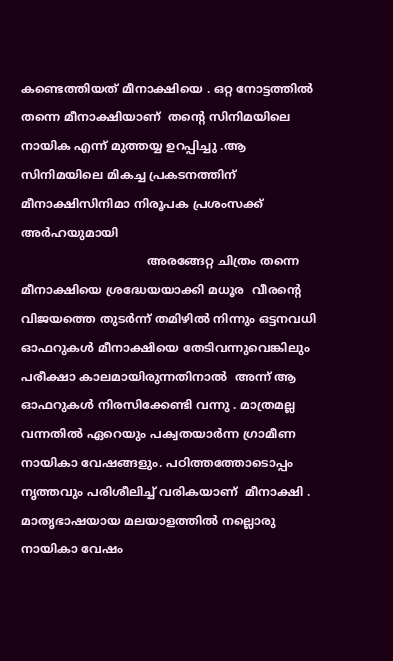കണ്ടെത്തിയത് മീനാക്ഷിയെ . ഒറ്റ നോട്ടത്തിൽ തന്നെ മീനാക്ഷിയാണ്  തന്റെ സിനിമയിലെ നായിക എന്ന് മുത്തയ്യ ഉറപ്പിച്ചു .ആ സിനിമയിലെ മികച്ച പ്രകടനത്തിന് മീനാക്ഷിസിനിമാ നിരൂപക പ്രശംസക്ക് അർഹയുമായി
                                  അരങ്ങേറ്റ ചിത്രം തന്നെ മീനാക്ഷിയെ ശ്രദ്ധേയയാക്കി മധൂര  വീരന്റെ വിജയത്തെ തുടർന്ന് തമിഴിൽ നിന്നും ഒട്ടനവധി ഓഫറുകൾ മീനാക്ഷിയെ തേടിവന്നുവെങ്കിലും പരീക്ഷാ കാലമായിരുന്നതിനാൽ  അന്ന് ആ ഓഫറുകൾ നിരസിക്കേണ്ടി വന്നു . മാത്രമല്ല വന്നതിൽ ഏറെയും പക്വതയാർന്ന ഗ്രാമീണ നായികാ വേഷങ്ങളും. പഠിത്തത്തോടൊപ്പം  നൃത്തവും പരിശീലിച്ച് വരികയാണ്  മീനാക്ഷി . മാതൃഭാഷയായ മലയാളത്തിൽ നല്ലൊരു നായികാ വേഷം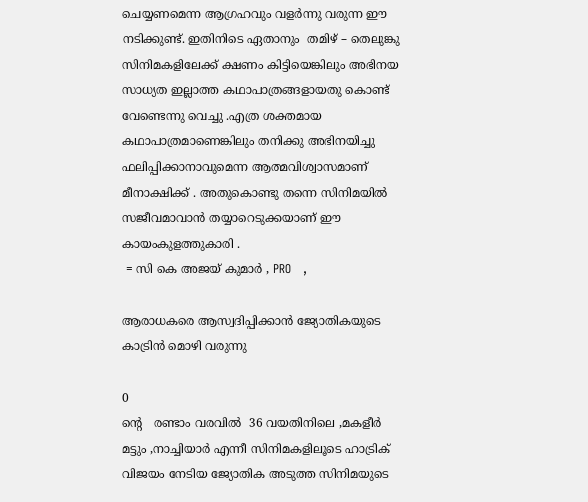ചെയ്യണമെന്ന ആഗ്രഹവും വളർന്നു വരുന്ന ഈ നടിക്കുണ്ട്. ഇതിനിടെ ഏതാനും  തമിഴ് – തെലുങ്കു  സിനിമകളിലേക്ക് ക്ഷണം കിട്ടിയെങ്കിലും അഭിനയ സാധ്യത ഇല്ലാത്ത കഥാപാത്രങ്ങളായതു കൊണ്ട് വേണ്ടെന്നു വെച്ചു .എത്ര ശക്തമായ കഥാപാത്രമാണെങ്കിലും തനിക്കു അഭിനയിച്ചു ഫലിപ്പിക്കാനാവുമെന്ന ആത്മവിശ്വാസമാണ് മീനാക്ഷിക്ക് . അതുകൊണ്ടു തന്നെ സിനിമയിൽ സജീവമാവാൻ തയ്യാറെടുക്കയാണ് ഈ കായംകുളത്തുകാരി .
 = സി കെ അജയ് കുമാർ , PRO   ,

ആരാധകരെ ആസ്വദിപ്പിക്കാൻ ജ്യോതികയുടെ കാട്രിൻ മൊഴി വരുന്നു

0
ൻ്റെ   രണ്ടാം വരവിൽ  36 വയതിനിലെ ,മകളീർ മട്ടും ,നാച്ചിയാർ എന്നീ സിനിമകളിലൂടെ ഹാട്രിക് വിജയം നേടിയ ജ്യോതിക അടുത്ത സിനിമയുടെ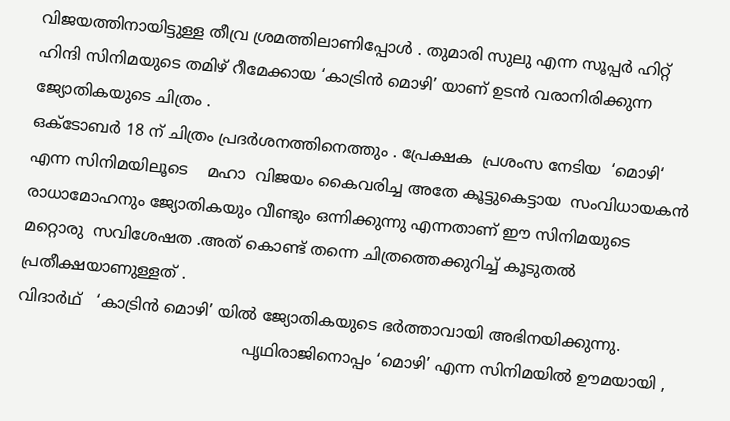വിജയത്തിനായിട്ടുള്ള തീവ്ര ശ്രമത്തിലാണിപ്പോൾ . തുമാരി സുലു എന്ന സൂപ്പർ ഹിറ്റ് ഹിന്ദി സിനിമയുടെ തമിഴ് റീമേക്കായ ‘കാട്രിൻ മൊഴി’ യാണ് ഉടൻ വരാനിരിക്കുന്ന ജ്യോതികയുടെ ചിത്രം .
ഒക്ടോബർ 18 ന് ചിത്രം പ്രദർശനത്തിനെത്തും . പ്രേക്ഷക  പ്രശംസ നേടിയ  ‘മൊഴി‘ എന്ന സിനിമയിലൂടെ    മഹാ  വിജയം കൈവരിച്ച അതേ കൂട്ടുകെട്ടായ  സംവിധായകൻ  രാധാമോഹനും ജ്യോതികയും വീണ്ടും ഒന്നിക്കുന്നു എന്നതാണ് ഈ സിനിമയുടെ മറ്റൊരു  സവിശേഷത .അത് കൊണ്ട് തന്നെ ചിത്രത്തെക്കുറിച്ച് കൂടുതൽ പ്രതീക്ഷയാണുള്ളത് .
വിദാർഥ്   ‘കാട്രിൻ മൊഴി’ യിൽ ജ്യോതികയുടെ ഭർത്താവായി അഭിനയിക്കുന്നു.
                                              പൃഥിരാജിനൊപ്പം ‘മൊഴി’ എന്ന സിനിമയിൽ ഊമയായി ,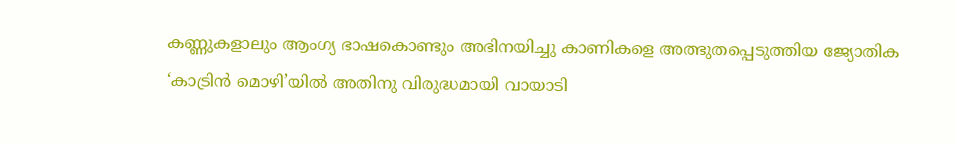കണ്ണുകളാലും ആംഗ്യ ഭാഷകൊണ്ടും അഭിനയിച്ചു കാണികളെ അത്ഭുതപ്പെടുത്തിയ ജ്യോതിക ‘കാട്രിൻ മൊഴി’യിൽ അതിനു വിരുദ്ധമായി വായാടി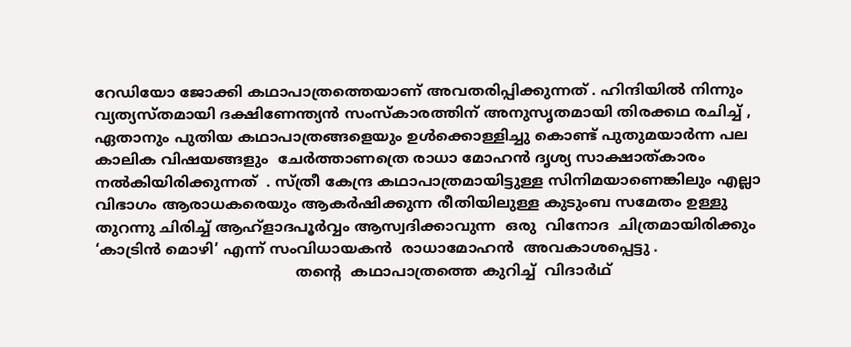റേഡിയോ ജോക്കി കഥാപാത്രത്തെയാണ് അവതരിപ്പിക്കുന്നത് . ഹിന്ദിയിൽ നിന്നും വ്യത്യസ്തമായി ദക്ഷിണേന്ത്യൻ സംസ്‌കാരത്തിന് അനുസൃതമായി തിരക്കഥ രചിച്ച് , ഏതാനും പുതിയ കഥാപാത്രങ്ങളെയും ഉൾക്കൊള്ളിച്ചു കൊണ്ട് പുതുമയാർന്ന പല  കാലിക വിഷയങ്ങളും  ചേർത്താണത്രെ രാധാ മോഹൻ ദൃശ്യ സാക്ഷാത്‍കാരം നൽകിയിരിക്കുന്നത്  . സ്ത്രീ കേന്ദ്ര കഥാപാത്രമായിട്ടുള്ള സിനിമയാണെങ്കിലും എല്ലാ വിഭാഗം ആരാധകരെയും ആകർഷിക്കുന്ന രീതിയിലുള്ള കുടുംബ സമേതം ഉള്ളു തുറന്നു ചിരിച്ച് ആഹ്ളാദപൂർവ്വം ആസ്വദിക്കാവുന്ന  ഒരു  വിനോദ  ചിത്രമായിരിക്കും  ‘കാട്രിൻ മൊഴി’ എന്ന് സംവിധായകൻ  രാധാമോഹൻ  അവകാശപ്പെട്ടു .
                                           തൻ്റെ  കഥാപാത്രത്തെ കുറിച്ച്  വിദാർഥ്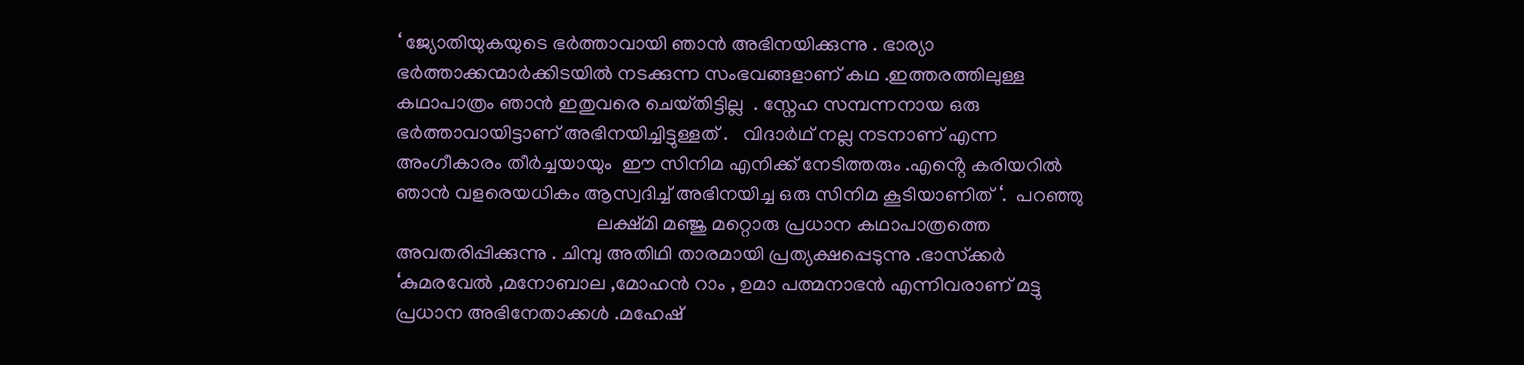‘ ജ്യോതിയുകയുടെ ഭർത്താവായി ഞാൻ അഭിനയിക്കുന്നു . ഭാര്യാ ഭർത്താക്കന്മാർക്കിടയിൽ നടക്കുന്ന സംഭവങ്ങളാണ് കഥ .ഇത്തരത്തിലുള്ള കഥാപാത്രം ഞാൻ ഇതുവരെ ചെയ്‌തിട്ടില്ല  . സ്നേഹ സമ്പന്നനായ ഒരു ഭർത്താവായിട്ടാണ് അഭിനയിച്ചിട്ടുള്ളത് .   വിദാർഥ് നല്ല നടനാണ് എന്ന അംഗീകാരം തീർച്ചയായും  ഈ സിനിമ എനിക്ക് നേടിത്തരും .എൻ്റെ കരിയറിൽ ഞാൻ വളരെയധികം ആസ്വദിച്ച് അഭിനയിച്ച ഒരു സിനിമ കൂടിയാണിത് ‘.  പറഞ്ഞു
                                         ലക്ഷ്മി മഞ്ജു മറ്റൊരു പ്രധാന കഥാപാത്രത്തെ അവതരിപ്പിക്കുന്നു . ചിമ്പു അതിഥി താരമായി പ്രത്യക്ഷപ്പെടുന്നു .ഭാസ്‌ക്കർ ‘കുമരവേൽ ,മനോബാല ,മോഹൻ റാം , ഉമാ പത്മനാഭൻ എന്നിവരാണ് മട്ടു പ്രധാന അഭിനേതാക്കൾ .മഹേഷ്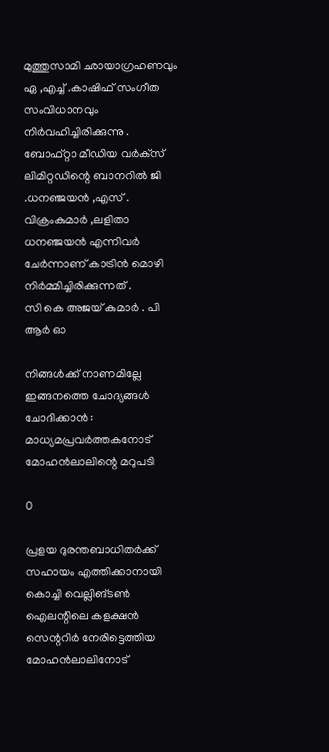മുത്തുസാമി ഛായാഗ്രഹണവും ഏ ,എച്ച് .കാഷിഫ് സംഗീത സംവിധാനവും നിർവഹിച്ചിരിക്കുന്നു . ബോഫ്റ്റാ മീഡിയ വർക്‌സ് ലിമിറ്റഡിന്റെ ബാനറിൽ ജി .ധനഞ്ജയൻ ,എസ് . വിക്രംകുമാർ ,ലളിതാ ധനഞ്ജയൻ എന്നിവർ ചേർന്നാണ് കാട്രിൻ മൊഴി നിർമ്മിച്ചിരിക്കുന്നത് .
സി കെ അജയ് കുമാർ . പി ആർ ഓ

നിങ്ങൾക്ക് നാണമില്ലേ ഇങ്ങനത്തെ ചോദ്യങ്ങൾ ചോദിക്കാൻ : മാധ്യമപ്രവർത്തകനോട് മോഹൻലാലിന്റെ മറുപടി

0

പ്രളയ ദുരന്തബാധിതർക്ക് സഹായം എത്തിക്കാനായി കൊച്ചി വെല്ലിങ്ടണ്‍ ഐലന്റിലെ കളക്ഷന്‍ സെന്ററിർ നേരിട്ടെത്തിയ മോഹൻലാലിനോട്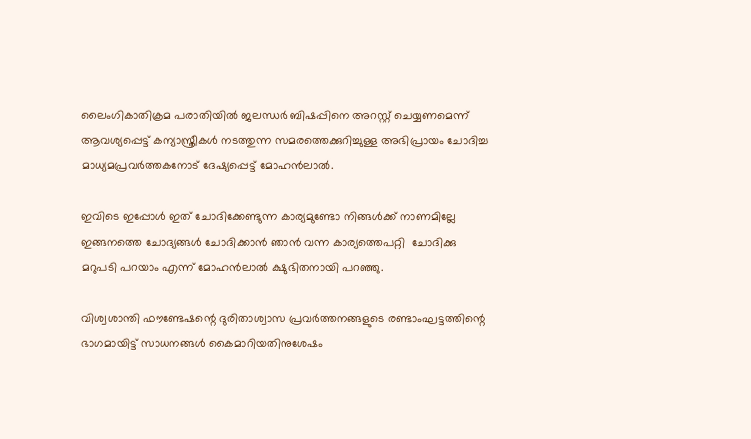ലൈംഗികാതിക്രമ പരാതിയില്‍ ജലന്ധര്‍ ബിഷപ്പിനെ അറസ്റ്റ് ചെയ്യണമെന്ന് ആവശ്യപ്പെട്ട് കന്യാസ്ത്രീകള്‍ നടത്തുന്ന സമരത്തെക്കുറിച്ചുള്ള അഭിപ്രായം ചോദിച്ച മാധ്യമപ്രവർത്തകനോട് ദേഷ്യപ്പെട്ട് മോഹൻലാൽ.

ഇവിടെ ഇപ്പോൾ ഇത് ചോദിക്കേണ്ടുന്ന കാര്യമുണ്ടോ നിങ്ങൾക്ക് നാണമില്ലേ ഇങ്ങനത്തെ ചോദ്യങ്ങൾ ചോദിക്കാൻ ഞാൻ വന്ന കാര്യത്തെപറ്റി  ചോദിക്കു മറുപടി പറയാം എന്ന് മോഹൻലാൽ ക്ഷുഭിതനായി പറഞ്ഞു.

വിശ്വശാന്തി ഫൗണ്ടേഷന്റെ ദുരിതാശ്വാസ പ്രവര്‍ത്തനങ്ങളുടെ രണ്ടാംഘട്ടത്തിന്റെ ഭാഗമായിട്ട് സാധനങ്ങള്‍ കൈമാറിയതിനുശേഷം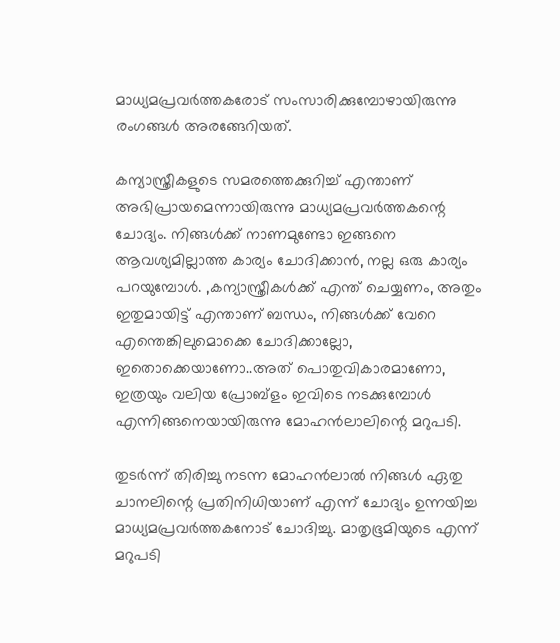മാധ്യമപ്രവര്‍ത്തകരോട് സംസാരിക്കുമ്പോഴായിരുന്നു രംഗങ്ങൾ അരങ്ങേറിയത്.

കന്യാസ്ത്രീകളുടെ സമരത്തെക്കുറിച്ച് എന്താണ് അഭിപ്രായമെന്നായിരുന്നു മാധ്യമപ്രവര്‍ത്തകന്റെ ചോദ്യം. നിങ്ങള്‍ക്ക് നാണമുണ്ടോ ഇങ്ങനെ ആവശ്യമില്ലാത്ത കാര്യം ചോദിക്കാന്‍, നല്ല ഒരു കാര്യം പറയുമ്പോള്‍. ,കന്യാസ്ത്രീകള്‍ക്ക് എന്ത് ചെയ്യണം, അതും ഇതുമായിട്ട് എന്താണ് ബന്ധം, നിങ്ങള്‍ക്ക് വേറെ എന്തെങ്കിലുമൊക്കെ ചോദിക്കാല്ലോ, ഇതൊക്കെയാണോ..അത് പൊതുവികാരമാണോ, ഇത്രയും വലിയ പ്രോബ്‌ളം ഇവിടെ നടക്കുമ്പോള്‍ എന്നിങ്ങനെയായിരുന്നു മോഹന്‍ലാലിന്റെ മറുപടി.

തുടർന്ന് തിരിച്ചു നടന്ന മോഹൻലാൽ നിങ്ങൾ ഏതു ചാനലിന്റെ പ്രതിനിധിയാണ് എന്ന് ചോദ്യം ഉന്നയിച്ച മാധ്യമപ്രവർത്തകനോട് ചോദിച്ചു. മാതൃഭൂമിയുടെ എന്ന് മറുപടി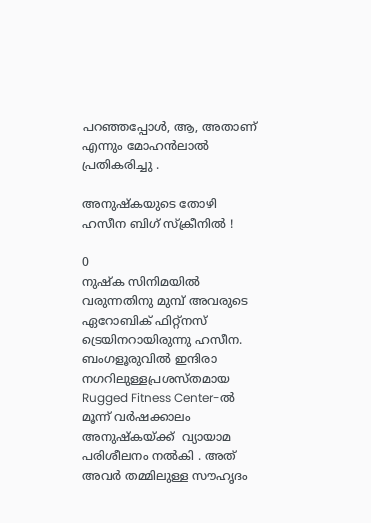പറഞ്ഞപ്പോൾ, ആ, അതാണ് എന്നും മോഹൻലാൽ പ്രതികരിച്ചു .

അനുഷ്‌കയുടെ തോഴി ഹസീന ബിഗ് സ്‌ക്രീനിൽ !

0
നുഷ്‌ക സിനിമയിൽ വരുന്നതിനു മുമ്പ് അവരുടെ ഏറോബിക് ഫിറ്റ്നസ് ട്രെയിനറായിരുന്നു ഹസീന. ബംഗളൂരുവിൽ ഇന്ദിരാ നഗറിലുള്ളപ്രശസ്‌തമായ   Rugged Fitness Center-ൽ മൂന്ന് വർഷക്കാലം അനുഷ്‌കയ്ക്ക്  വ്യായാമ    പരിശീലനം നൽകി . അത് അവർ തമ്മിലുള്ള സൗഹൃദം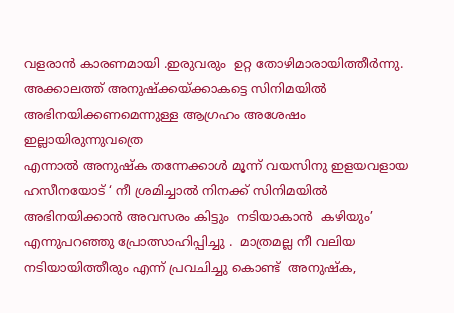വളരാൻ കാരണമായി .ഇരുവരും  ഉറ്റ തോഴിമാരായിത്തീർന്നു. അക്കാലത്ത് അനുഷ്‌ക്കയ്‌ക്കാകട്ടെ സിനിമയിൽ അഭിനയിക്കണമെന്നുള്ള ആഗ്രഹം അശേഷം ഇല്ലായിരുന്നുവത്രെ
എന്നാൽ അനുഷ്‌ക തന്നേക്കാൾ മൂന്ന് വയസിനു ഇളയവളായ ഹസീനയോട് ‘ നീ ശ്രമിച്ചാൽ നിനക്ക് സിനിമയിൽ അഭിനയിക്കാൻ അവസരം കിട്ടും  നടിയാകാൻ  കഴിയും’ എന്നുപറഞ്ഞു പ്രോത്സാഹിപ്പിച്ചു .  മാത്രമല്ല നീ വലിയ നടിയായിത്തീരും എന്ന് പ്രവചിച്ചു കൊണ്ട്  അനുഷ്‌ക,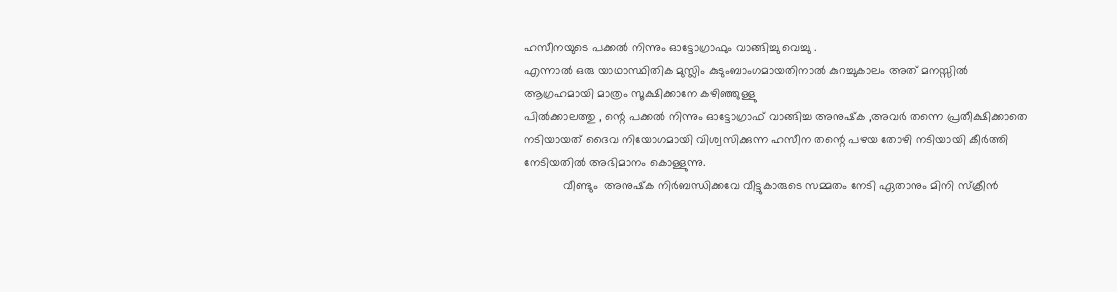ഹസീനയുടെ പക്കൽ നിന്നും ഓട്ടോഗ്രാഫും വാങ്ങിച്ചു വെച്ചു .
എന്നാൽ ഒരു യാഥാസ്ഥിതിക മുസ്ലിം കുടുംബാംഗമായതിനാൽ കുറച്ചുകാലം അത് മനസ്സിൽ ആഗ്രഹമായി മാത്രം സൂക്ഷിക്കാനേ കഴിഞ്ഞുള്ളു
പിൽക്കാലത്തു , ന്റെ പക്കൽ നിന്നും ഓട്ടോഗ്രാഫ് വാങ്ങിച്ച അനുഷ്‌ക ,അവർ തന്നെ പ്രതീക്ഷിക്കാതെ നടിയായത് ദൈവ നിയോഗമായി വിശ്വസിക്കുന്ന ഹസീന തന്റെ പഴയ തോഴി നടിയായി കീർത്തി നേടിയതിൽ അഭിമാനം കൊള്ളുന്നു.
            വീണ്ടും  അനുഷ്‌ക നിർബന്ധിക്കവേ വീട്ടുകാരുടെ സമ്മതം നേടി ഏതാനും മിനി സ്ക്രീൻ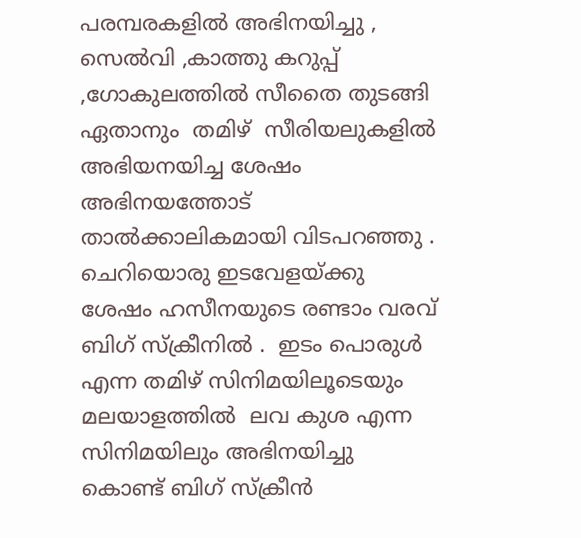പരമ്പരകളിൽ അഭിനയിച്ചു , സെൽവി ,കാത്തു കറുപ്പ് ,ഗോകുലത്തിൽ സീതൈ തുടങ്ങി ഏതാനും  തമിഴ്  സീരിയലുകളിൽ അഭിയനയിച്ച ശേഷം അഭിനയത്തോട് താൽക്കാലികമായി വിടപറഞ്ഞു . ചെറിയൊരു ഇടവേളയ്ക്കു ശേഷം ഹസീനയുടെ രണ്ടാം വരവ് ബിഗ് സ്‌ക്രീനിൽ .  ഇടം പൊരുൾ  എന്ന തമിഴ് സിനിമയിലൂടെയും  മലയാളത്തിൽ  ലവ കുശ എന്ന സിനിമയിലും അഭിനയിച്ചു കൊണ്ട് ബിഗ് സ്ക്രീൻ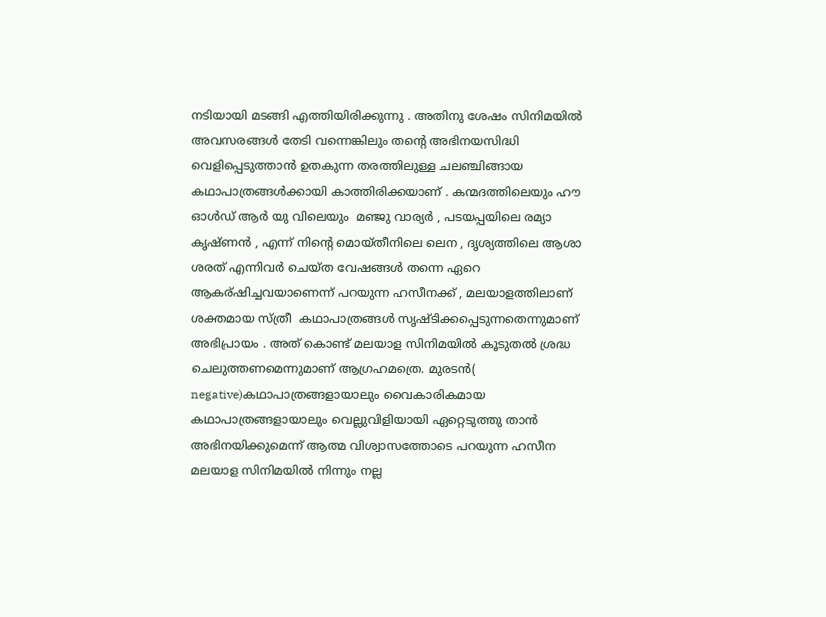നടിയായി മടങ്ങി എത്തിയിരിക്കുന്നു . അതിനു ശേഷം സിനിമയിൽ അവസരങ്ങൾ തേടി വന്നെങ്കിലും തന്റെ അഭിനയസിദ്ധി വെളിപ്പെടുത്താൻ ഉതകുന്ന തരത്തിലുള്ള ചലഞ്ചിങ്ങായ കഥാപാത്രങ്ങൾക്കായി കാത്തിരിക്കയാണ് . കന്മദത്തിലെയും ഹൗ ഓൾഡ് ആർ യു വിലെയും  മഞ്ജു വാര്യർ , പടയപ്പയിലെ രമ്യാ കൃഷ്ണൻ , എന്ന് നിന്റെ മൊയ്‌തീനിലെ ലെന , ദൃശ്യത്തിലെ ആശാ ശരത് എന്നിവർ ചെയ്ത വേഷങ്ങൾ തന്നെ ഏറെ ആകര്ഷിച്ചവയാണെന്ന് പറയുന്ന ഹസീനക്ക് , മലയാളത്തിലാണ് ശക്തമായ സ്ത്രീ  കഥാപാത്രങ്ങൾ സൃഷ്‌ടിക്കപ്പെടുന്നതെന്നുമാണ് അഭിപ്രായം . അത് കൊണ്ട് മലയാള സിനിമയിൽ കൂടുതൽ ശ്രദ്ധ ചെലുത്തണമെന്നുമാണ് ആഗ്രഹമത്രെ. മുരടൻ( negative)കഥാപാത്രങ്ങളായാലും വൈകാരികമായ  കഥാപാത്രങ്ങളായാലും വെല്ലുവിളിയായി ഏറ്റെടുത്തു താൻ  അഭിനയിക്കുമെന്ന് ആത്മ വിശ്വാസത്തോടെ പറയുന്ന ഹസീന മലയാള സിനിമയിൽ നിന്നും നല്ല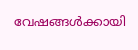വേഷങ്ങൾക്കായി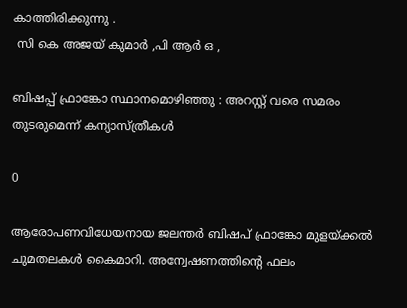കാത്തിരിക്കുന്നു .
 സി കെ അജയ് കുമാർ ,പി ആർ ഒ ,

ബിഷപ്പ് ഫ്രാങ്കോ സ്ഥാനമൊഴിഞ്ഞു : അറസ്റ്റ് വരെ സമരം തുടരുമെന്ന് കന്യാസ്ത്രീകൾ

0

ആരോപണവിധേയനായ ജലന്തര്‍ ബിഷപ് ഫ്രാങ്കോ മുളയ്ക്കല്‍ ചുമതലകള്‍ കൈമാറി. അന്വേഷണത്തിന്റെ ഫലം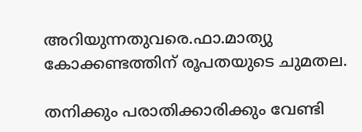അറിയുന്നതുവരെ.ഫാ.മാത്യു കോക്കണ്ടത്തിന് രൂപതയുടെ ചുമതല.

തനിക്കും പരാതിക്കാരിക്കും വേണ്ടി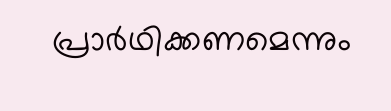പ്രാര്‍ഥിക്കണമെന്നും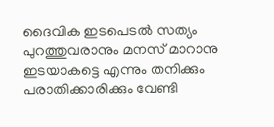ദൈവിക ഇടപെടല്‍ സത്യം പുറത്തുവരാനും മനസ് മാറാനു ഇടയാകട്ടെ എന്നും തനിക്കും പരാതിക്കാരിക്കും വേണ്ടി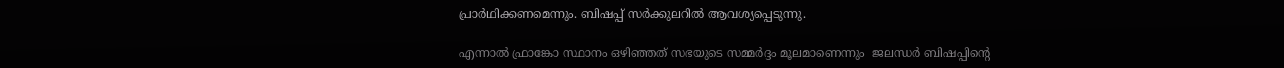പ്രാര്‍ഥിക്കണമെന്നും. ബിഷപ്പ് സര്‍ക്കുലറില്‍ ആവശ്യപ്പെടുന്നു.

എന്നാൽ ഫ്രാങ്കോ സ്ഥാനം ഒഴിഞ്ഞത് സഭയുടെ സമ്മർദ്ദം മൂലമാണെന്നും  ജലന്ധർ ബിഷപ്പിന്റെ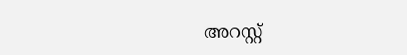അറസ്റ്റ്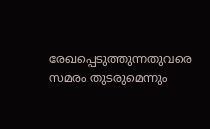രേഖപ്പെടുത്തുന്നതുവരെ സമരം തുടരുമെന്നും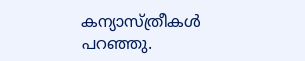കന്യാസ്ത്രീകൾ പറഞ്ഞു.